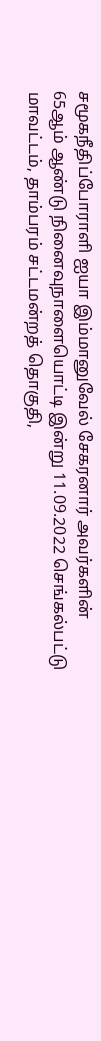சமூகநீதிப்போராளி ஐயா இம்மானுவேல் சேகரனார் அவர்களின்
65ஆம் ஆண்டு நினைவுநாளையொட்டி இன்று 11.09.2022 செங்கல்பட்டு மாவட்டம், தாம்பரம் சட்டமன்றத் தொகுதி,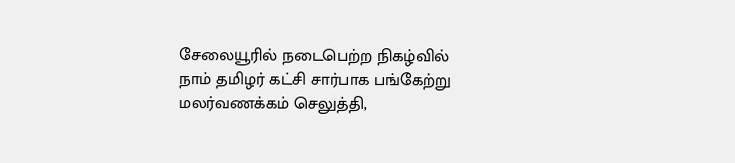சேலையூரில் நடைபெற்ற நிகழ்வில் நாம் தமிழர் கட்சி சார்பாக பங்கேற்று மலர்வணக்கம் செலுத்தி,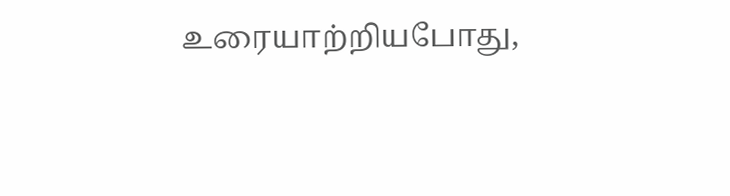உரையாற்றியபோது,